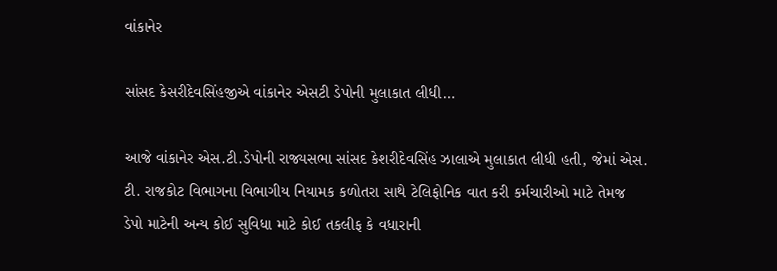વાંકાનેર

સાંસદ કેસરીદેવસિંહજીએ વાંકાનેર એસટી ડેપોની મુલાકાત લીધી…

આજે વાંકાનેર એસ.ટી.ડેપોની રાજ્યસભા સાંસદ કેશરીદેવસિંહ ઝાલાએ મુલાકાત લીધી હતી, જેમાં એસ. ટી. રાજકોટ વિભાગના વિભાગીય નિયામક કળોતરા સાથે ટેલિફોનિક વાત કરી કર્મચારીઓ માટે તેમજ ડેપો માટેની અન્ય કોઈ સુવિધા માટે કોઈ તકલીફ કે વધારાની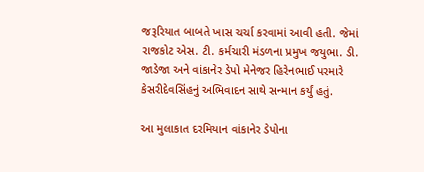જરૂરિયાત બાબતે ખાસ ચર્ચા કરવામાં આવી હતી. જેમાં રાજકોટ એસ. ટી. કર્મચારી મંડળના પ્રમુખ જયુભા. ડી. જાડેજા અને વાંકાનેર ડેપો મેનેજર હિરેનભાઈ પરમારે કેસરીદેવસિંહનું અભિવાદન સાથે સન્માન કર્યું હતું.

આ મુલાકાત દરમિયાન વાંકાનેર ડેપોના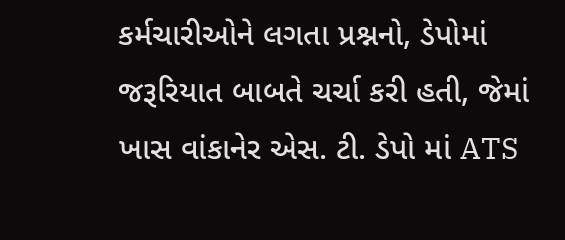કર્મચારીઓને લગતા પ્રશ્નનો, ડેપોમાં જરૂરિયાત બાબતે ચર્ચા કરી હતી, જેમાં ખાસ વાંકાનેર એસ. ટી. ડેપો માં ATS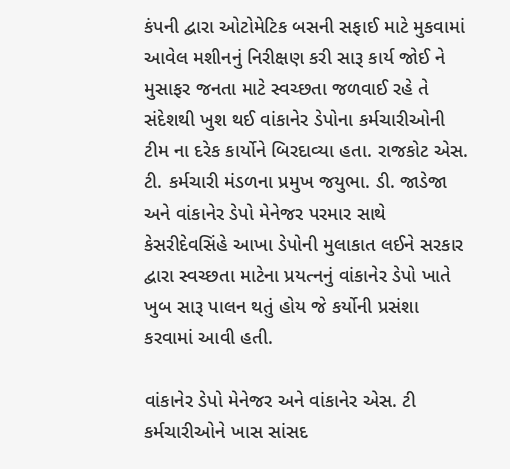કંપની દ્વારા ઓટોમેટિક બસની સફાઈ માટે મુકવામાં આવેલ મશીનનું નિરીક્ષણ કરી સારૂ કાર્ય જોઈ ને મુસાફર જનતા માટે સ્વચ્છતા જળવાઈ રહે તે સંદેશથી ખુશ થઈ વાંકાનેર ડેપોના કર્મચારીઓની ટીમ ના દરેક કાર્યોને બિરદાવ્યા હતા. રાજકોટ એસ. ટી. કર્મચારી મંડળના પ્રમુખ જયુભા. ડી. જાડેજા અને વાંકાનેર ડેપો મેનેજર પરમાર સાથે કેસરીદેવસિંહે આખા ડેપોની મુલાકાત લઈને સરકાર દ્વારા સ્વચ્છતા માટેના પ્રયત્નનું વાંકાનેર ડેપો ખાતે ખુબ સારૂ પાલન થતું હોય જે કર્યોની પ્રસંશા કરવામાં આવી હતી.

વાંકાનેર ડેપો મેનેજર અને વાંકાનેર એસ. ટી કર્મચારીઓને ખાસ સાંસદ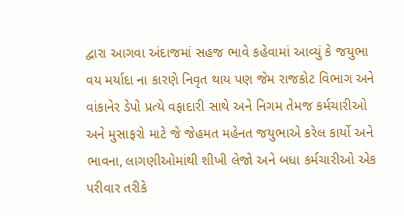દ્વારા આગવા અંદાજમાં સહજ ભાવે કહેવામાં આવ્યું કે જયુભા વય મર્યાદા ના કારણે નિવૃત થાય પણ જેમ રાજકોટ વિભાગ અને વાંકાનેર ડેપો પ્રત્યે વફાદારી સાથે અને નિગમ તેમજ કર્મચારીઓ અને મુસાફરો માટે જે જેહમત મહેનત જયુભાએ કરેલ કાર્યો અને ભાવના, લાગણીઓમાંથી શીખી લેજો અને બધા કર્મચારીઓ એક પરીવાર તરીકે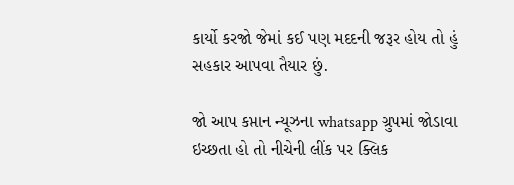કાર્યો કરજો જેમાં કઈ પણ મદદની જરૂર હોય તો હું સહકાર આપવા તૈયાર છું.

જો આપ કપ્તાન ન્યૂઝના whatsapp ગ્રુપમાં જોડાવા ઇચ્છતા હો તો નીચેની લીંક પર ક્લિક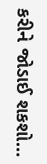કરીને જોડાઈ શકશો…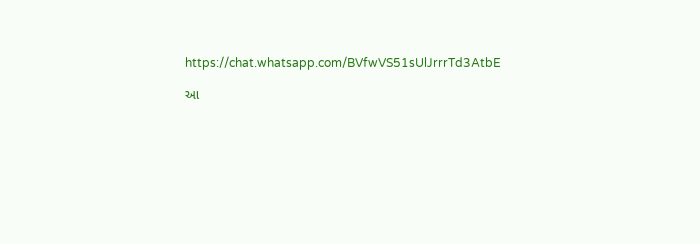https://chat.whatsapp.com/BVfwVS51sUlJrrrTd3AtbE

આ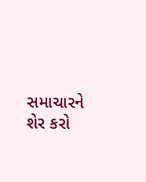સમાચારને શેર કરો